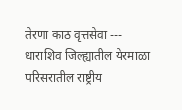तेरणा काठ वृत्तसेवा --- धाराशिव जिल्ह्यातील येरमाळा परिसरातील राष्ट्रीय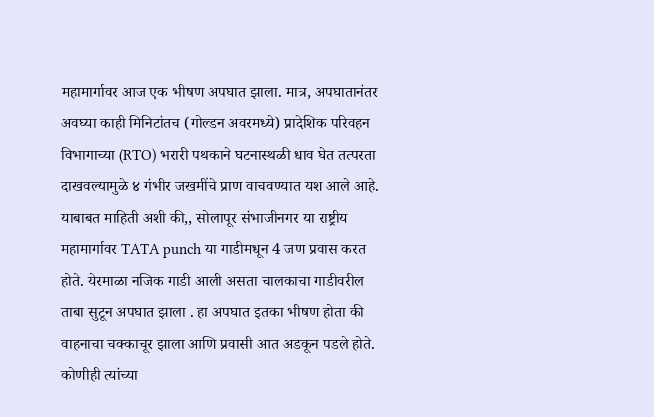महामार्गावर आज एक भीषण अपघात झाला. मात्र, अपघातानंतर अवघ्या काही मिनिटांतच (गोल्डन अवरमध्ये) प्रादेशिक परिवहन विभागाच्या (RTO) भरारी पथकाने घटनास्थळी धाव घेत तत्परता दाखवल्यामुळे ४ गंभीर जखमींचे प्राण वाचवण्यात यश आले आहे.
याबाबत माहिती अशी की,, सोलापूर संभाजीनगर या राष्ट्रीय महामार्गावर TATA punch या गाडीमधून 4 जण प्रवास करत होते. येरमाळा नजिक गाडी आली असता चालकाचा गाडीवरील ताबा सुटून अपघात झाला . हा अपघात इतका भीषण होता की वाहनाचा चक्काचूर झाला आणि प्रवासी आत अडकून पडले होते. कोणीही त्यांच्या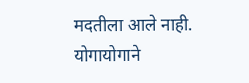मदतीला आले नाही. योगायोगाने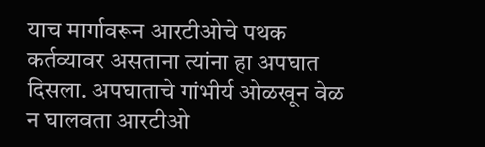याच मार्गावरून आरटीओचे पथक कर्तव्यावर असताना त्यांना हा अपघात दिसला. अपघाताचे गांभीर्य ओळखून वेळ न घालवता आरटीओ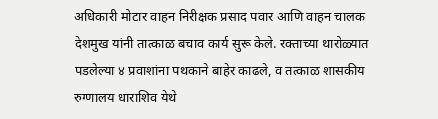अधिकारी मोटार वाहन निरीक्षक प्रसाद पवार आणि वाहन चालक देशमुख यांनी तात्काळ बचाव कार्य सुरू केले. रक्ताच्या थारोळ्यात पडलेल्या ४ प्रवाशांना पथकाने बाहेर काढले, व तत्काळ शासकीय रुग्णालय धाराशिव येथे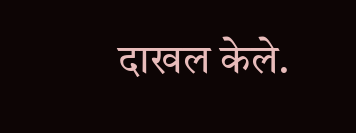दाखल केले.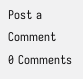Post a Comment
0 Comments